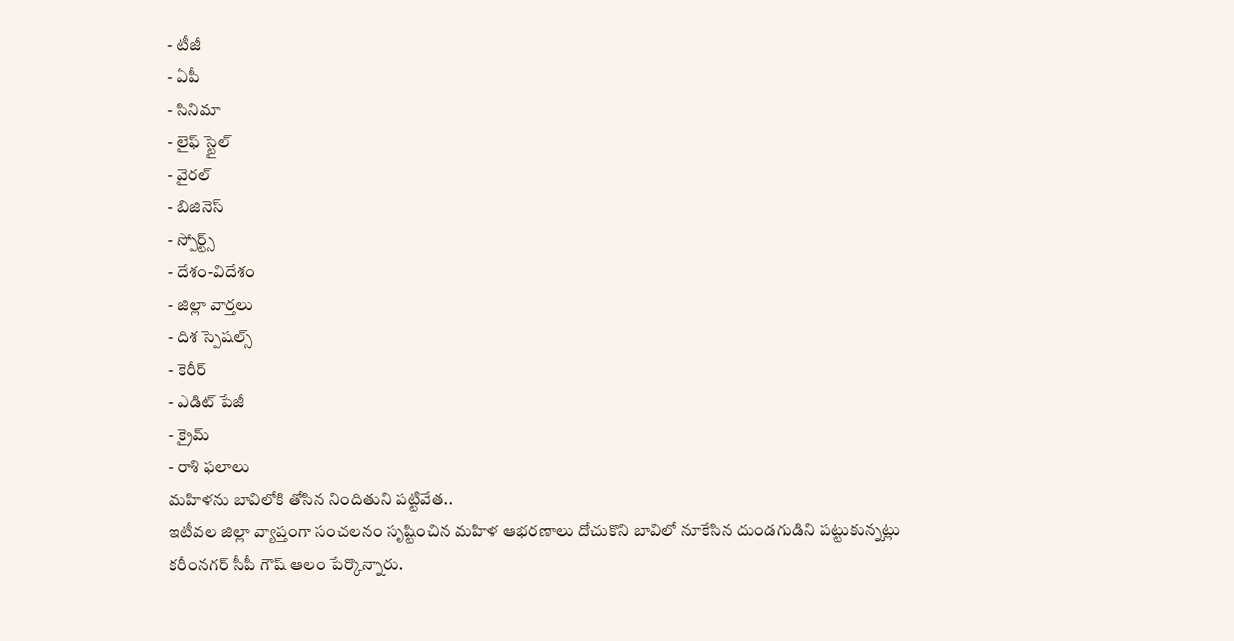- టీజీ
- ఏపీ
- సినిమా
- లైఫ్ స్టైల్
- వైరల్
- బిజినెస్
- స్పోర్ట్స్
- దేశం-విదేశం
- జిల్లా వార్తలు
- దిశ స్పెషల్స్
- కెరీర్
- ఎడిట్ పేజీ
- క్రైమ్
- రాశి ఫలాలు
మహిళను బావిలోకి తోసిన నిందితుని పట్టివేత..
ఇటీవల జిల్లా వ్యాప్తంగా సంచలనం సృష్టించిన మహిళ ఆభరణాలు దోచుకొని బావిలో నూకేసిన దుండగుడిని పట్టుకున్నట్లు కరీంనగర్ సీపీ గౌష్ ఆలం పేర్కొన్నారు.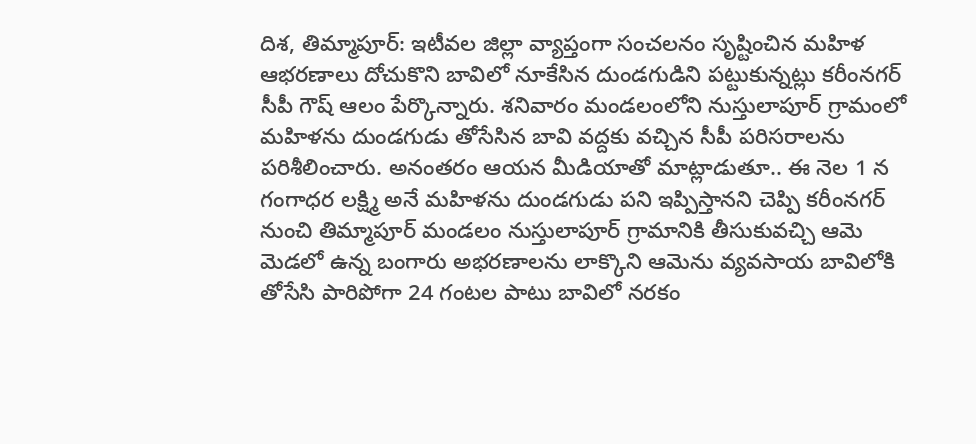దిశ, తిమ్మాపూర్: ఇటీవల జిల్లా వ్యాప్తంగా సంచలనం సృష్టించిన మహిళ ఆభరణాలు దోచుకొని బావిలో నూకేసిన దుండగుడిని పట్టుకున్నట్లు కరీంనగర్ సీపీ గౌష్ ఆలం పేర్కొన్నారు. శనివారం మండలంలోని నుస్తులాపూర్ గ్రామంలో మహిళను దుండగుడు తోసేసిన బావి వద్దకు వచ్చిన సీపీ పరిసరాలను పరిశీలించారు. అనంతరం ఆయన మీడియాతో మాట్లాడుతూ.. ఈ నెల 1 న గంగాధర లక్ష్మి అనే మహిళను దుండగుడు పని ఇప్పిస్తానని చెప్పి కరీంనగర్ నుంచి తిమ్మాపూర్ మండలం నుస్తులాపూర్ గ్రామానికి తీసుకువచ్చి ఆమె మెడలో ఉన్న బంగారు అభరణాలను లాక్కొని ఆమెను వ్యవసాయ బావిలోకి తోసేసి పారిపోగా 24 గంటల పాటు బావిలో నరకం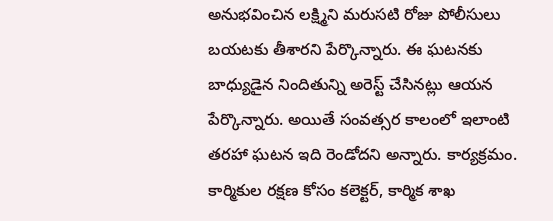అనుభవించిన లక్ష్మిని మరుసటి రోజు పోలీసులు బయటకు తీశారని పేర్కొన్నారు. ఈ ఘటనకు బాధ్యుడైన నిందితున్ని అరెస్ట్ చేసినట్లు ఆయన పేర్కొన్నారు. అయితే సంవత్సర కాలంలో ఇలాంటి తరహా ఘటన ఇది రెండోదని అన్నారు. కార్యక్రమం. కార్మికుల రక్షణ కోసం కలెక్టర్, కార్మిక శాఖ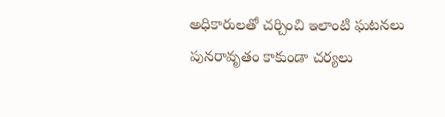అధికారులతో చర్చించి ఇలాంటి ఘటనలు పునరావృతం కాకుండా చర్యలు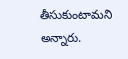తీసుకుంటామని అన్నారు.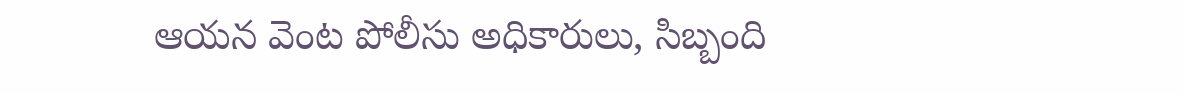ఆయన వెంట పోలీసు అధికారులు, సిబ్బంది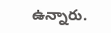ఉన్నారు.